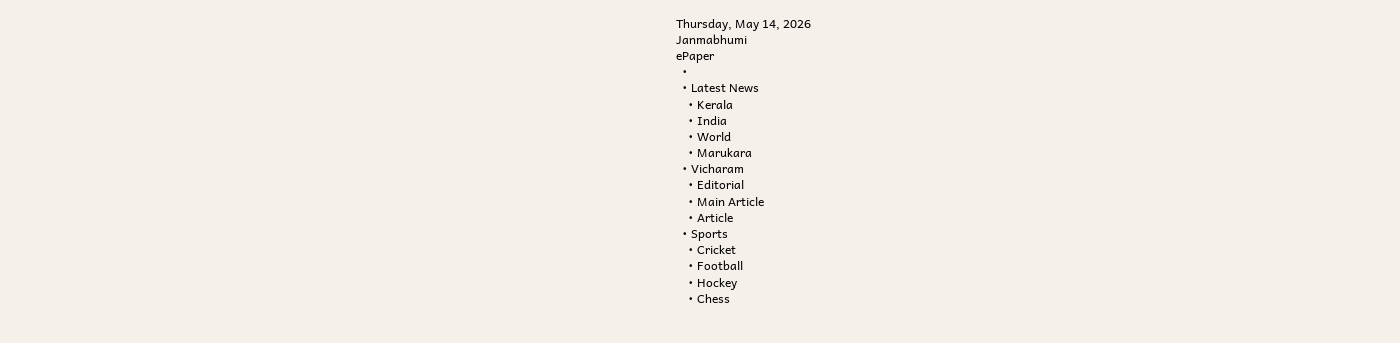Thursday, May 14, 2026
Janmabhumi
ePaper
  •
  • Latest News
    • Kerala
    • India
    • World
    • Marukara
  • Vicharam
    • Editorial
    • Main Article
    • Article
  • Sports
    • Cricket
    • Football
    • Hockey
    • Chess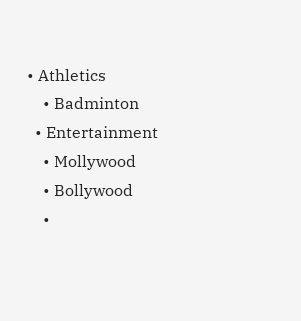• Athletics
    • Badminton
  • Entertainment
    • Mollywood
    • Bollywood
    •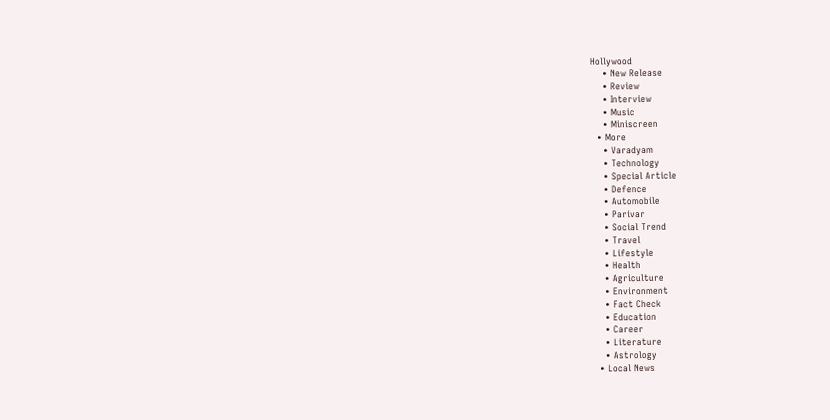Hollywood
    • New Release
    • Review
    • Interview
    • Music
    • Miniscreen
  • More
    • Varadyam
    • Technology
    • Special Article
    • Defence
    • Automobile
    • Parivar
    • Social Trend
    • Travel
    • Lifestyle
    • Health
    • Agriculture
    • Environment
    • Fact Check
    • Education
    • Career
    • Literature
    • Astrology
  • Local News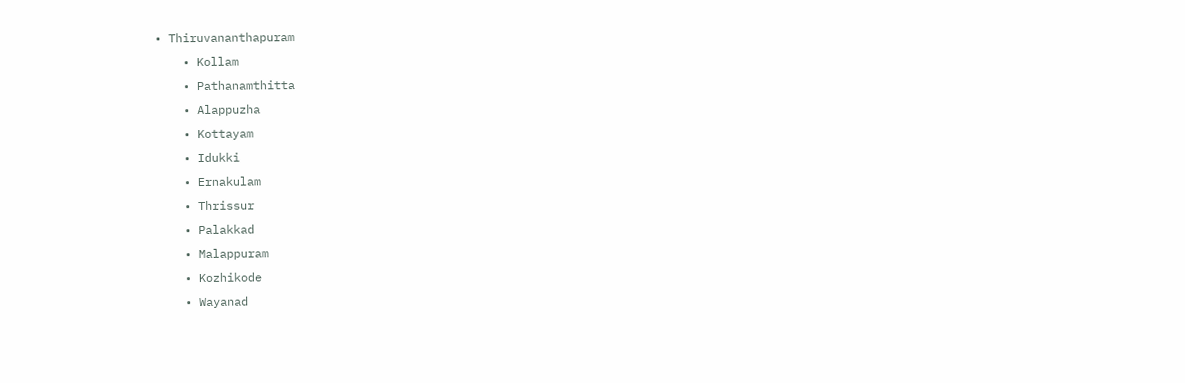• Thiruvananthapuram
    • Kollam
    • Pathanamthitta
    • Alappuzha
    • Kottayam
    • Idukki
    • Ernakulam
    • Thrissur
    • Palakkad
    • Malappuram
    • Kozhikode
    • Wayanad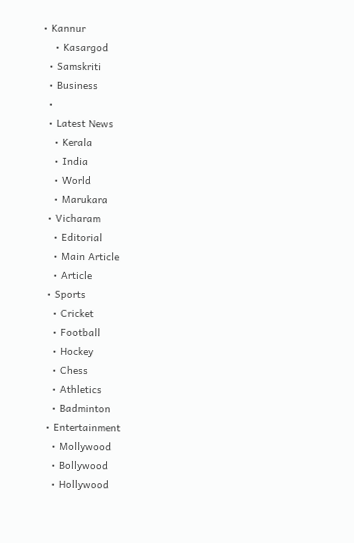• Kannur
    • Kasargod
  • Samskriti
  • Business
  •
  • Latest News
    • Kerala
    • India
    • World
    • Marukara
  • Vicharam
    • Editorial
    • Main Article
    • Article
  • Sports
    • Cricket
    • Football
    • Hockey
    • Chess
    • Athletics
    • Badminton
  • Entertainment
    • Mollywood
    • Bollywood
    • Hollywood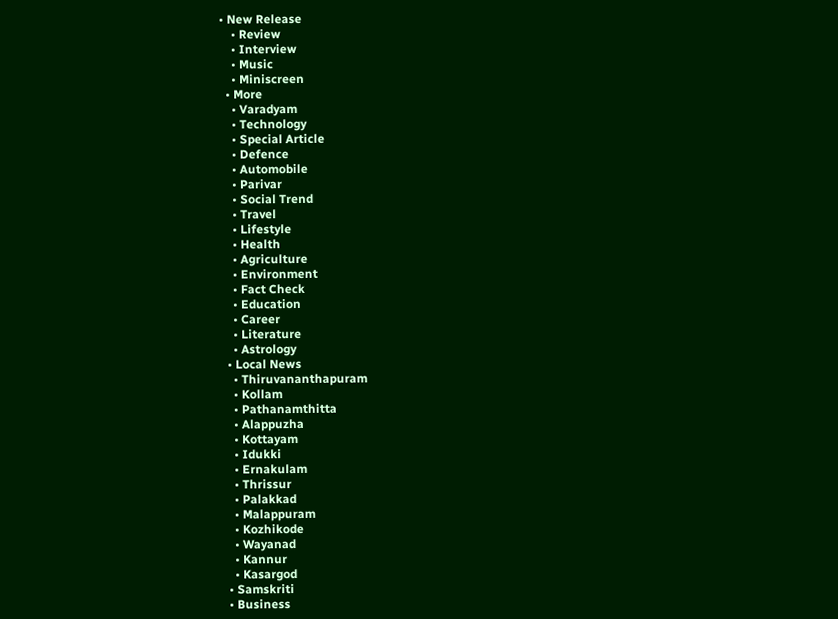• New Release
    • Review
    • Interview
    • Music
    • Miniscreen
  • More
    • Varadyam
    • Technology
    • Special Article
    • Defence
    • Automobile
    • Parivar
    • Social Trend
    • Travel
    • Lifestyle
    • Health
    • Agriculture
    • Environment
    • Fact Check
    • Education
    • Career
    • Literature
    • Astrology
  • Local News
    • Thiruvananthapuram
    • Kollam
    • Pathanamthitta
    • Alappuzha
    • Kottayam
    • Idukki
    • Ernakulam
    • Thrissur
    • Palakkad
    • Malappuram
    • Kozhikode
    • Wayanad
    • Kannur
    • Kasargod
  • Samskriti
  • Business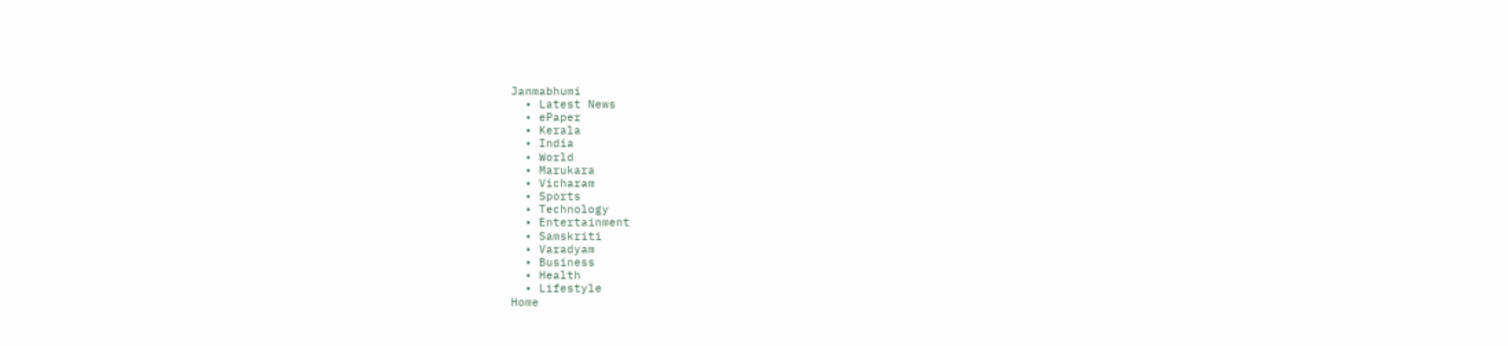Janmabhumi
  • Latest News
  • ePaper
  • Kerala
  • India
  • World
  • Marukara
  • Vicharam
  • Sports
  • Technology
  • Entertainment
  • Samskriti
  • Varadyam
  • Business
  • Health
  • Lifestyle
Home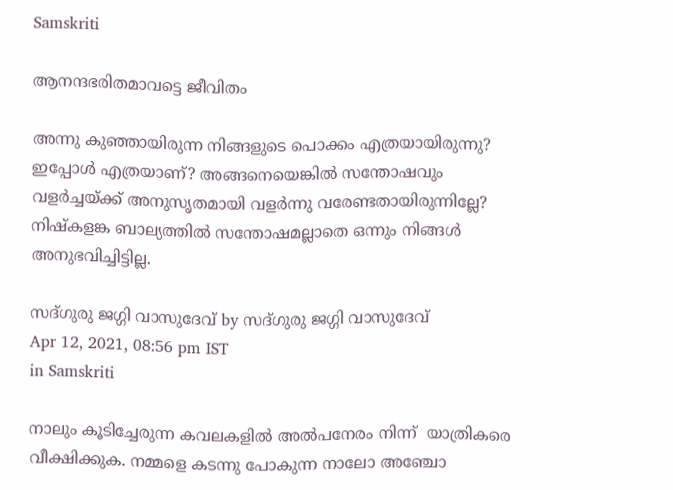Samskriti

ആനന്ദഭരിതമാവട്ടെ ജീവിതം

അന്നു കുഞ്ഞായിരുന്ന നിങ്ങളുടെ പൊക്കം എത്രയായിരുന്നു? ഇപ്പോള്‍ എത്രയാണ്? അങ്ങനെയെങ്കില്‍ സന്തോഷവും വളര്‍ച്ചയ്‌ക്ക് അനുസൃതമായി വളര്‍ന്നു വരേണ്ടതായിരുന്നില്ലേ? നിഷ്‌കളങ്ക ബാല്യത്തില്‍ സന്തോഷമല്ലാതെ ഒന്നും നിങ്ങള്‍ അനുഭവിച്ചിട്ടില്ല.

സദ്ഗുരു ജഗ്ഗി വാസുദേവ് by സദ്ഗുരു ജഗ്ഗി വാസുദേവ്
Apr 12, 2021, 08:56 pm IST
in Samskriti

നാലും കൂടിച്ചേരുന്ന കവലകളില്‍ അല്‍പനേരം നിന്ന്  യാത്രികരെ വീക്ഷിക്കുക. നമ്മളെ കടന്നു പോകുന്ന നാലോ അഞ്ചോ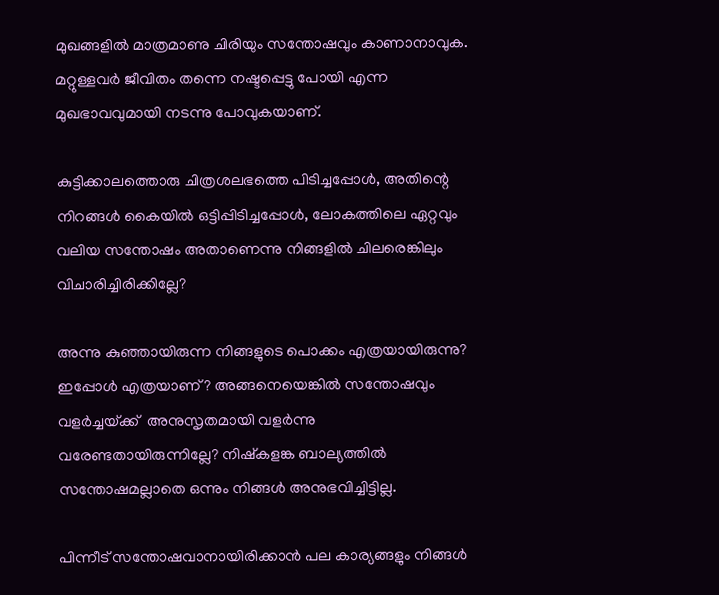മുഖങ്ങളില്‍ മാത്രമാണു ചിരിയും സന്തോഷവും കാണാനാവുക. മറ്റുള്ളവര്‍ ജീവിതം തന്നെ നഷ്ടപ്പെട്ടു പോയി എന്ന മുഖഭാവവുമായി നടന്നു പോവുകയാണ്.

കുട്ടിക്കാലത്തൊരു ചിത്രശലഭത്തെ പിടിച്ചപ്പോള്‍, അതിന്റെ നിറങ്ങള്‍ കൈയില്‍ ഒട്ടിപ്പിടിച്ചപ്പോള്‍, ലോകത്തിലെ ഏറ്റവും വലിയ സന്തോഷം അതാണെന്നു നിങ്ങളില്‍ ചിലരെങ്കിലും വിചാരിച്ചിരിക്കില്ലേ?

അന്നു കുഞ്ഞായിരുന്ന നിങ്ങളുടെ പൊക്കം എത്രയായിരുന്നു? ഇപ്പോള്‍ എത്രയാണ്? അങ്ങനെയെങ്കില്‍ സന്തോഷവും വളര്‍ച്ചയ്‌ക്ക്  അനുസൃതമായി വളര്‍ന്നു വരേണ്ടതായിരുന്നില്ലേ? നിഷ്‌കളങ്ക ബാല്യത്തില്‍ സന്തോഷമല്ലാതെ ഒന്നും നിങ്ങള്‍ അനുഭവിച്ചിട്ടില്ല.

പിന്നീട് സന്തോഷവാനായിരിക്കാന്‍ പല കാര്യങ്ങളും നിങ്ങള്‍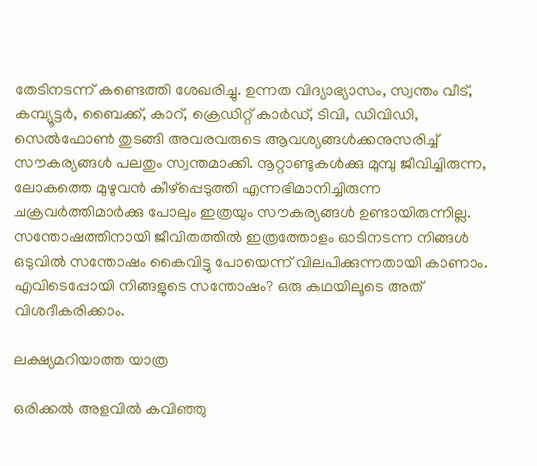തേടിനടന്ന് കണ്ടെത്തി ശേഖരിച്ചു. ഉന്നത വിദ്യാഭ്യാസം, സ്വന്തം വീട്, കമ്പ്യൂട്ടര്‍, ബൈക്ക്, കാറ്, ക്രെഡിറ്റ് കാര്‍ഡ്, ടിവി, ഡിവിഡി, സെല്‍ഫോണ്‍ തുടങ്ങി അവരവരുടെ ആവശ്യങ്ങള്‍ക്കനുസരിച്ച് സൗകര്യങ്ങള്‍ പലതും സ്വന്തമാക്കി. നൂറ്റാണ്ടുകള്‍ക്കു മുമ്പു ജീവിച്ചിരുന്ന, ലോകത്തെ മുഴുവന്‍ കീഴ്‌പ്പെടുത്തി എന്നഭിമാനിച്ചിരുന്ന ചക്രവര്‍ത്തിമാര്‍ക്കു പോലും ഇത്രയും സൗകര്യങ്ങള്‍ ഉണ്ടായിരുന്നില്ല. സന്തോഷത്തിനായി ജീവിതത്തില്‍ ഇത്രത്തോളം ഓടിനടന്ന നിങ്ങള്‍  ഒടുവില്‍ സന്തോഷം കൈവിട്ടു പോയെന്ന് വിലപിക്കുന്നതായി കാണാം. എവിടെപ്പോയി നിങ്ങളുടെ സന്തോഷം? ഒരു കഥയിലൂടെ അത് വിശദീകരിക്കാം.

ലക്ഷ്യമറിയാത്ത യാത്ര

ഒരിക്കല്‍ അളവില്‍ കവിഞ്ഞു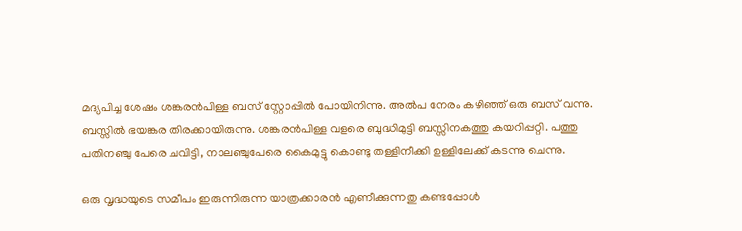മദ്യപിച്ച ശേഷം ശങ്കരന്‍പിള്ള ബസ് സ്റ്റോപ്പില്‍ പോയിനിന്നു. അല്‍പ നേരം കഴിഞ്ഞ് ഒരു ബസ് വന്നു. ബസ്സില്‍ ഭയങ്കര തിരക്കായിരുന്നു. ശങ്കരന്‍പിള്ള വളരെ ബുദ്ധിമുട്ടി ബസ്സിനകത്തു കയറിപ്പറ്റി. പത്തു പതിനഞ്ചു പേരെ ചവിട്ടി, നാലഞ്ചുപേരെ കൈമുട്ടു കൊണ്ടു തള്ളിനീക്കി ഉള്ളിലേക്ക് കടന്നു ചെന്നു.

ഒരു വൃദ്ധയുടെ സമീപം ഇരുന്നിരുന്ന യാത്രക്കാരന്‍ എണീക്കുന്നതു കണ്ടപ്പോള്‍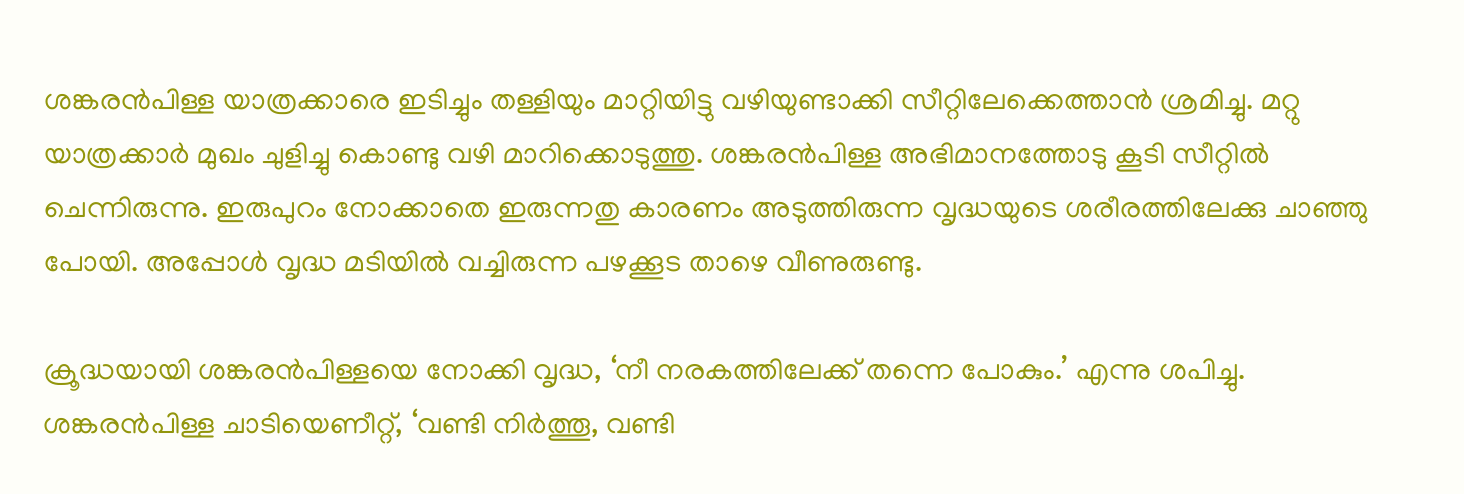ശങ്കരന്‍പിള്ള യാത്രക്കാരെ ഇടിച്ചും തള്ളിയും മാറ്റിയിട്ടു വഴിയുണ്ടാക്കി സീറ്റിലേക്കെത്താന്‍ ശ്രമിച്ചു. മറ്റു യാത്രക്കാര്‍ മുഖം ചുളിച്ചു കൊണ്ടു വഴി മാറിക്കൊടുത്തു. ശങ്കരന്‍പിള്ള അഭിമാനത്തോടു കൂടി സീറ്റില്‍ ചെന്നിരുന്നു. ഇരുപുറം നോക്കാതെ ഇരുന്നതു കാരണം അടുത്തിരുന്ന വൃദ്ധയുടെ ശരീരത്തിലേക്കു ചാഞ്ഞു പോയി. അപ്പോള്‍ വൃദ്ധ മടിയില്‍ വച്ചിരുന്ന പഴക്കൂട താഴെ വീണുരുണ്ടു.

ക്രൂദ്ധയായി ശങ്കരന്‍പിള്ളയെ നോക്കി വൃദ്ധ, ‘നീ നരകത്തിലേക്ക് തന്നെ പോകും.’ എന്നു ശപിച്ചു. ശങ്കരന്‍പിള്ള ചാടിയെണീറ്റ്, ‘വണ്ടി നിര്‍ത്തൂ, വണ്ടി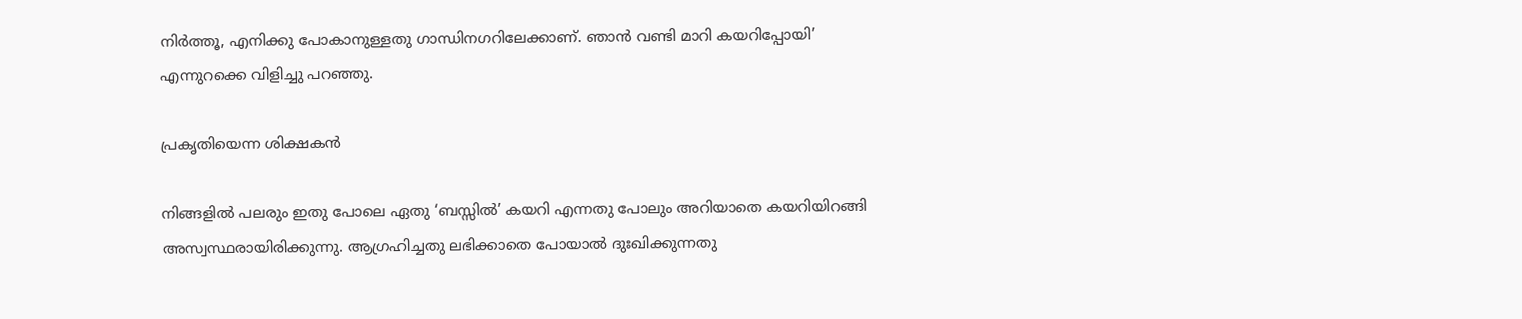നിര്‍ത്തൂ, എനിക്കു പോകാനുള്ളതു ഗാന്ധിനഗറിലേക്കാണ്. ഞാന്‍ വണ്ടി മാറി കയറിപ്പോയി’ എന്നുറക്കെ വിളിച്ചു പറഞ്ഞു.

പ്രകൃതിയെന്ന ശിക്ഷകന്‍

നിങ്ങളില്‍ പലരും ഇതു പോലെ ഏതു ‘ബസ്സില്‍’ കയറി എന്നതു പോലും അറിയാതെ കയറിയിറങ്ങി അസ്വസ്ഥരായിരിക്കുന്നു. ആഗ്രഹിച്ചതു ലഭിക്കാതെ പോയാല്‍ ദുഃഖിക്കുന്നതു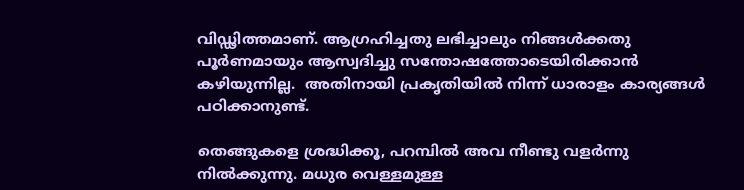വിഡ്ഢിത്തമാണ്. ആഗ്രഹിച്ചതു ലഭിച്ചാലും നിങ്ങള്‍ക്കതു പൂര്‍ണമായും ആസ്വദിച്ചു സന്തോഷത്തോടെയിരിക്കാന്‍ കഴിയുന്നില്ല.  അതിനായി പ്രകൃതിയില്‍ നിന്ന് ധാരാളം കാര്യങ്ങള്‍ പഠിക്കാനുണ്ട്.

തെങ്ങുകളെ ശ്രദ്ധിക്കൂ, പറമ്പില്‍ അവ നീണ്ടു വളര്‍ന്നു നില്‍ക്കുന്നു. മധുര വെള്ളമുള്ള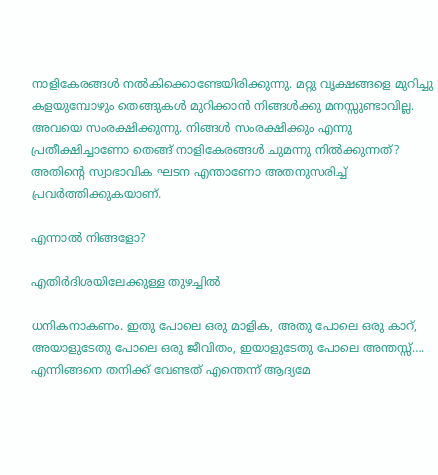നാളികേരങ്ങള്‍ നല്‍കിക്കൊണ്ടേയിരിക്കുന്നു. മറ്റു വൃക്ഷങ്ങളെ മുറിച്ചു കളയുമ്പോഴും തെങ്ങുകള്‍ മുറിക്കാന്‍ നിങ്ങള്‍ക്കു മനസ്സുണ്ടാവില്ല. അവയെ സംരക്ഷിക്കുന്നു. നിങ്ങള്‍ സംരക്ഷിക്കും എന്നു പ്രതീക്ഷിച്ചാണോ തെങ്ങ് നാളികേരങ്ങള്‍ ചുമന്നു നില്‍ക്കുന്നത്? അതിന്റെ സ്വാഭാവിക ഘടന എന്താണോ അതനുസരിച്ച് പ്രവര്‍ത്തിക്കുകയാണ്.

എന്നാല്‍ നിങ്ങളോ?

എതിര്‍ദിശയിലേക്കുള്ള തുഴച്ചില്‍

ധനികനാകണം. ഇതു പോലെ ഒരു മാളിക, അതു പോലെ ഒരു കാറ്, അയാളുടേതു പോലെ ഒരു ജീവിതം, ഇയാളുടേതു പോലെ അന്തസ്സ്…. എന്നിങ്ങനെ തനിക്ക് വേണ്ടത് എന്തെന്ന് ആദ്യമേ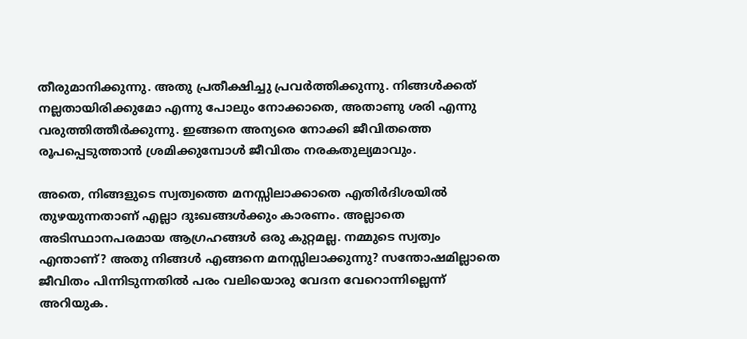തീരുമാനിക്കുന്നു. അതു പ്രതീക്ഷിച്ചു പ്രവര്‍ത്തിക്കുന്നു. നിങ്ങള്‍ക്കത് നല്ലതായിരിക്കുമോ എന്നു പോലും നോക്കാതെ, അതാണു ശരി എന്നു വരുത്തിത്തീര്‍ക്കുന്നു. ഇങ്ങനെ അന്യരെ നോക്കി ജീവിതത്തെ രൂപപ്പെടുത്താന്‍ ശ്രമിക്കുമ്പോള്‍ ജീവിതം നരകതുല്യമാവും.

അതെ, നിങ്ങളുടെ സ്വത്വത്തെ മനസ്സിലാക്കാതെ എതിര്‍ദിശയില്‍ തുഴയുന്നതാണ് എല്ലാ ദുഃഖങ്ങള്‍ക്കും കാരണം. അല്ലാതെ  അടിസ്ഥാനപരമായ ആഗ്രഹങ്ങള്‍ ഒരു കുറ്റമല്ല. നമ്മുടെ സ്വത്വം എന്താണ്? അതു നിങ്ങള്‍ എങ്ങനെ മനസ്സിലാക്കുന്നു? സന്തോഷമില്ലാതെ ജീവിതം പിന്നിടുന്നതില്‍ പരം വലിയൊരു വേദന വേറൊന്നില്ലെന്ന് അറിയുക.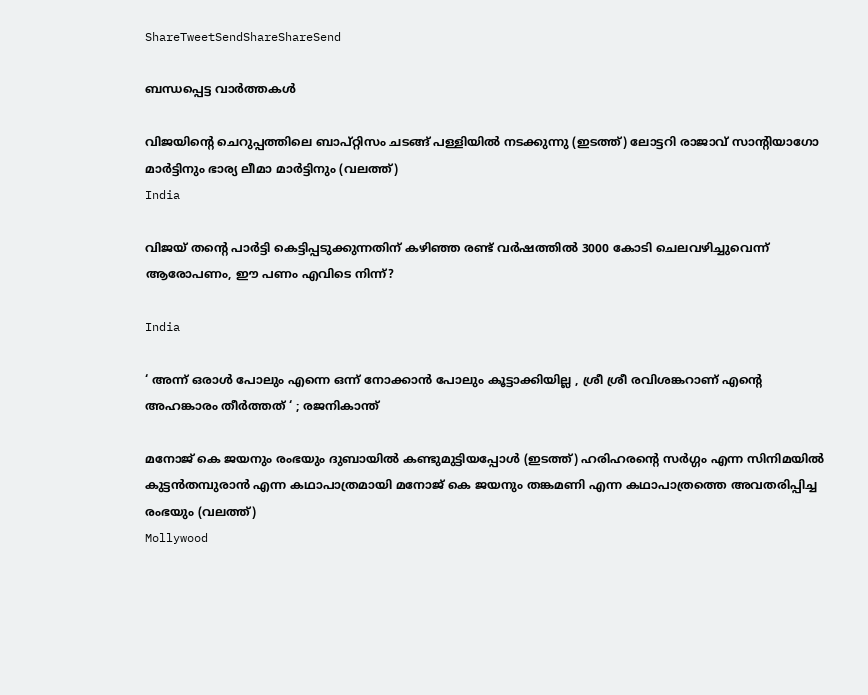ShareTweetSendShareShareSend

ബന്ധപ്പെട്ട വാര്‍ത്തകള്‍

വിജയിന്‍റെ ചെറുപ്പത്തിലെ ബാപ്റ്റിസം ചടങ്ങ് പള്ളിയില്‍ നടക്കുന്നു (ഇടത്ത്) ലോട്ടറി രാജാവ് സാന്‍റിയാഗോ മാര്‍ട്ടിനും ഭാര്യ ലീമാ മാര്‍ട്ടിനും (വലത്ത്)
India

വിജയ് തന്റെ പാര്‍ട്ടി കെട്ടിപ്പടുക്കുന്നതിന് കഴിഞ്ഞ രണ്ട് വര്‍ഷത്തില്‍ 3000 കോടി ചെലവഴിച്ചുവെന്ന് ആരോപണം, ഈ പണം എവിടെ നിന്ന്?

India

‘ അന്ന് ഒരാൾ പോലും എന്നെ ഒന്ന് നോക്കാൻ പോലും കൂട്ടാക്കിയില്ല , ശ്രീ ശ്രീ രവിശങ്കറാണ് എന്റെ അഹങ്കാരം തീർത്തത് ‘ ; രജനികാന്ത്

മനോജ് കെ ജയനും രംഭയും ദുബായില്‍ കണ്ടുമുട്ടിയപ്പോള്‍ (ഇടത്ത്) ഹരിഹരന്‍റെ സര്‍ഗ്ഗം എന്ന സിനിമയില്‍ കുട്ടന്‍തമ്പുരാന്‍ എന്ന കഥാപാത്രമായി മനോജ് കെ ജയനും തങ്കമണി എന്ന കഥാപാത്രത്തെ അവതരിപ്പിച്ച രംഭയും (വലത്ത്)
Mollywood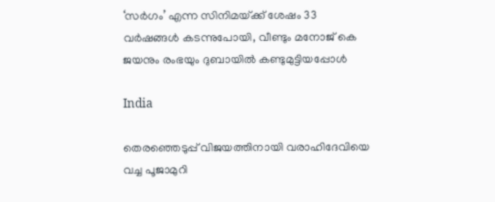‘സര്‍ഗം’ എന്ന സിനിമയ്‌ക്ക് ശേഷം 33 വർഷങ്ങൾ കടന്നുപോയി, വീണ്ടും മനോജ് കെ ജയനും രംഭയും ദുബായില്‍ കണ്ടുമുട്ടിയപ്പോള്‍

India

തെരഞ്ഞെടുപ്പ് വിജയത്തിനായി വരാഹിദേവിയെ വച്ച പൂജാമുറി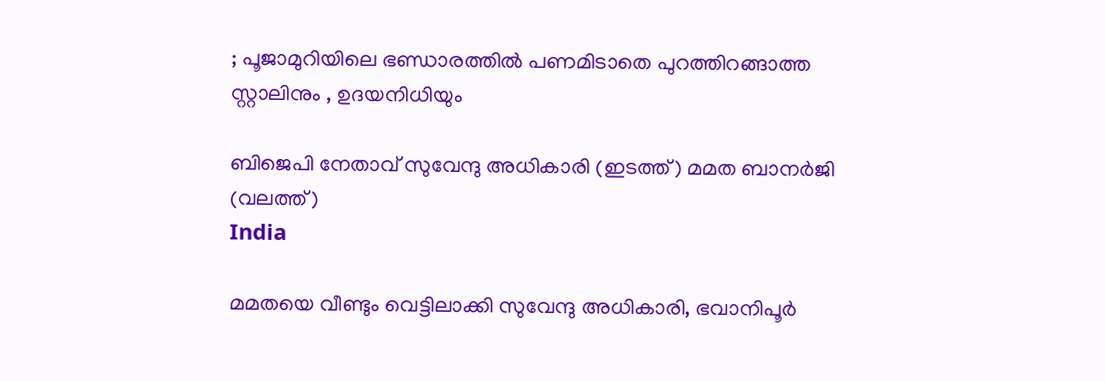; പൂജാമുറിയിലെ ഭണ്ഡാരത്തിൽ പണമിടാതെ പുറത്തിറങ്ങാത്ത സ്റ്റാലിനും , ഉദയനിധിയും

ബിജെപി നേതാവ് സുവേന്ദു അധികാരി (ഇടത്ത്) മമത ബാനര്‍ജി (വലത്ത്)
India

മമതയെ വീണ്ടും വെട്ടിലാക്കി സുവേന്ദു അധികാരി, ഭവാനിപൂര്‍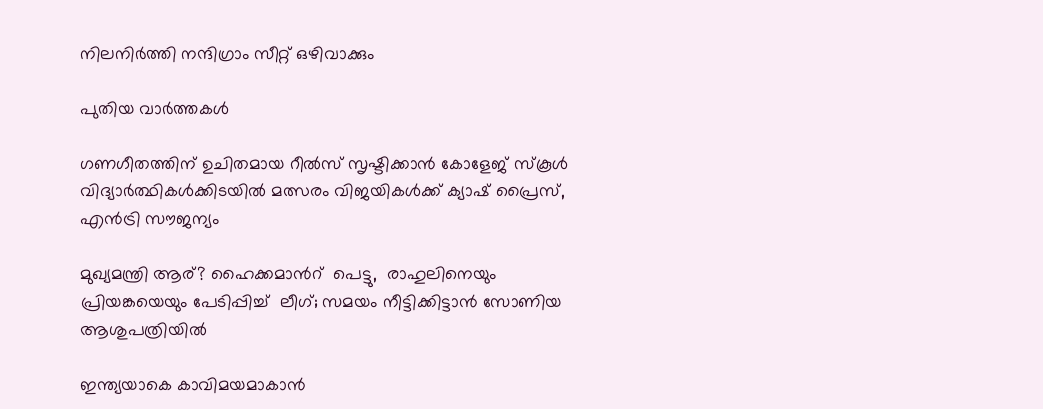നിലനിര്‍ത്തി നന്ദിഗ്രാം സീറ്റ് ഒഴിവാക്കും

പുതിയ വാര്‍ത്തകള്‍

ഗണഗീതത്തിന് ഉചിതമായ റീല്‍സ് സൃഷ്ടിക്കാന്‍ കോളേജ് സ്കൂള്‍ വിദ്യാര്‍ത്ഥികള്‍ക്കിടയില്‍ മത്സരം വിജയികള്‍ക്ക് ക്യാഷ് പ്രൈസ്, എന്‍ട്രി സൗജന്യം

മുഖ്യമന്ത്രി ആര്? ഹൈക്കമാന്‍റ്  പെട്ടു,  രാഹുലിനെയും പ്രിയങ്കയെയും പേടിപ്പിച്ച്  ലീഗ്; സമയം നീട്ടിക്കിട്ടാന്‍ സോണിയ ആശുപത്രിയില്‍

ഇന്ത്യയാകെ കാവിമയമാകാന്‍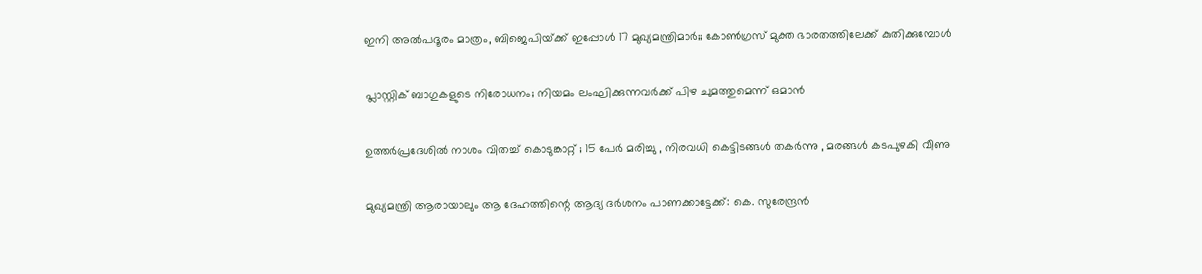ഇനി അല്‍പദൂരം മാത്രം, ബിജെപിയ്‌ക്ക് ഇപ്പോള്‍ 17 മുഖ്യമന്ത്രിമാര്‍;; കോണ്‍ഗ്രസ് മുക്ത ഭാരതത്തിലേക്ക് കുതിക്കുമ്പോള്‍

പ്ലാസ്റ്റിക് ബാഗുകളുടെ നിരോധനം; നിയമം ലംഘിക്കുന്നവർക്ക് പിഴ ചുമത്തുമെന്ന് ഒമാൻ

ഉത്തർപ്രദേശിൽ നാശം വിതച്ച് കൊടുങ്കാറ്റ് ; 15 പേർ മരിച്ചു , നിരവധി കെട്ടിടങ്ങൾ തകർന്നു , മരങ്ങൾ കടപുഴകി വീണു

മുഖ്യമന്ത്രി ആരായാലും ആ ദേഹത്തിന്റെ ആദ്യ ദര്‍ശനം പാണക്കാട്ടേക്ക്: കെ. സുരേന്ദ്രന്‍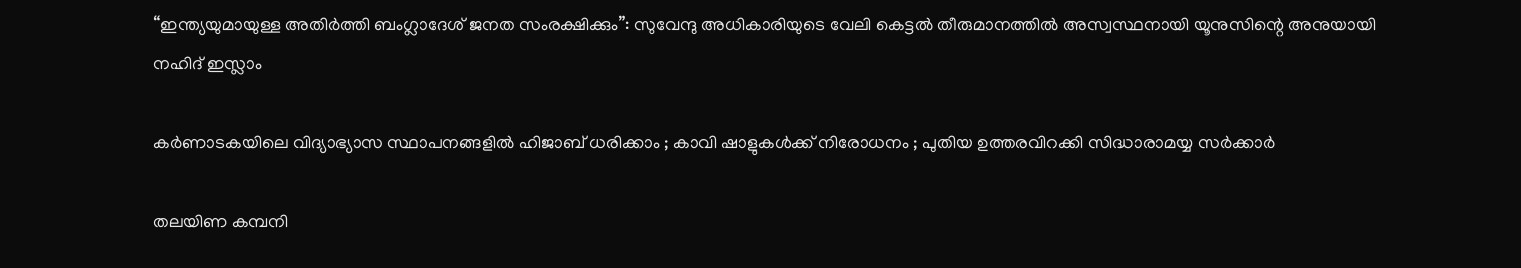“ഇന്ത്യയുമായുള്ള അതിർത്തി ബംഗ്ലാദേശ് ജനത സംരക്ഷിക്കും”: സുവേന്ദു അധികാരിയുടെ വേലി കെട്ടൽ തീരുമാനത്തിൽ അസ്വസ്ഥനായി യൂനുസിന്റെ അനുയായി നഹിദ് ഇസ്ലാം

കർണാടകയിലെ വിദ്യാഭ്യാസ സ്ഥാപനങ്ങളിൽ ഹിജാബ് ധരിക്കാം ; കാവി ഷാളുകൾക്ക് നിരോധനം ; പുതിയ ഉത്തരവിറക്കി സിദ്ധാരാമയ്യ സർക്കാർ

തലയിണ കമ്പനി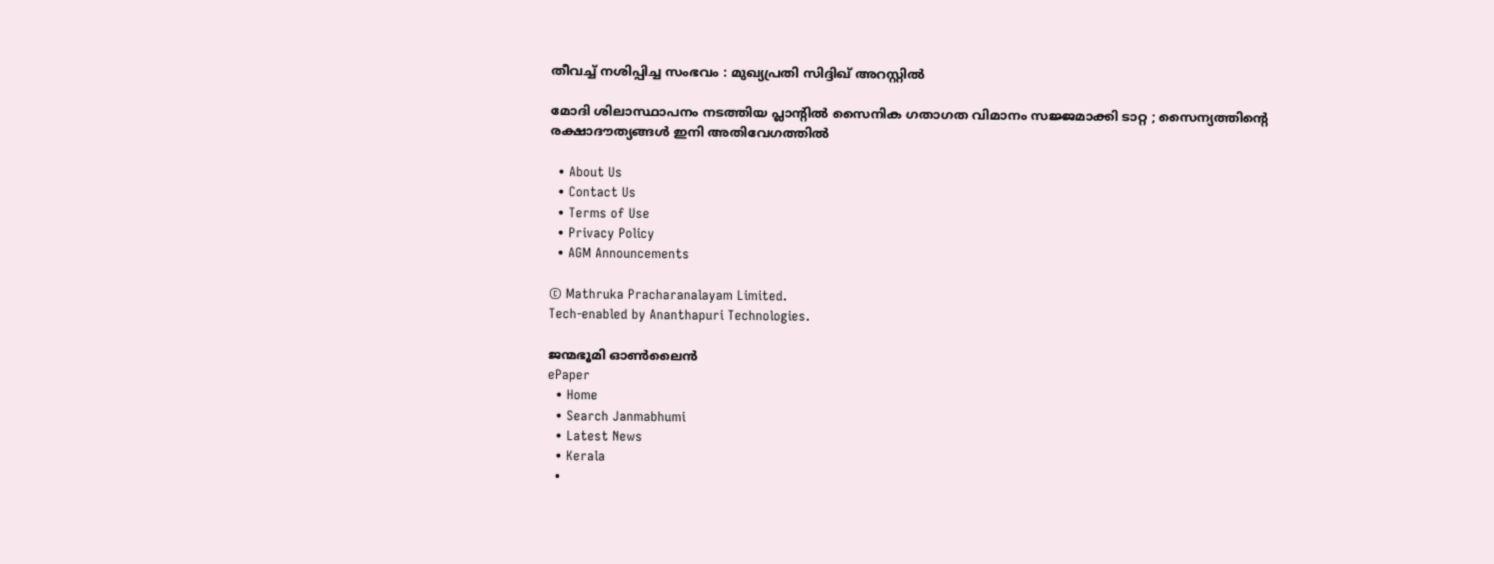തീവച്ച് നശിപ്പിച്ച സംഭവം : മുഖ്യപ്രതി സിദ്ദിഖ് അറസ്റ്റിൽ

മോദി ശിലാസ്ഥാപനം നടത്തിയ പ്ലാന്റിൽ സൈനിക ഗതാഗത വിമാനം സജ്ജമാക്കി ടാറ്റ ; സൈന്യത്തിന്റെ രക്ഷാദൗത്യങ്ങൾ ഇനി അതിവേഗത്തിൽ

  • About Us
  • Contact Us
  • Terms of Use
  • Privacy Policy
  • AGM Announcements

© Mathruka Pracharanalayam Limited.
Tech-enabled by Ananthapuri Technologies.

ജന്മഭൂമി ഓണ്‍ലൈന്‍
ePaper
  • Home
  • Search Janmabhumi
  • Latest News
  • Kerala
  •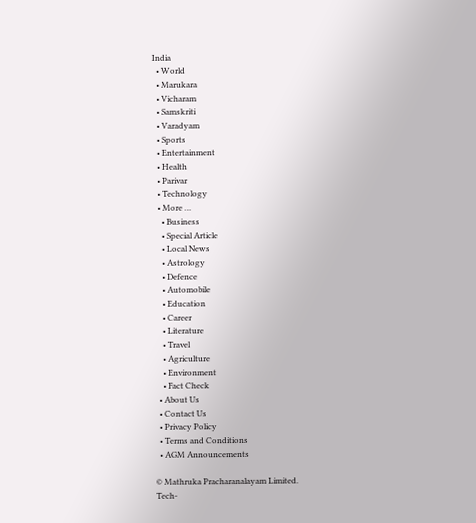India
  • World
  • Marukara
  • Vicharam
  • Samskriti
  • Varadyam
  • Sports
  • Entertainment
  • Health
  • Parivar
  • Technology
  • More …
    • Business
    • Special Article
    • Local News
    • Astrology
    • Defence
    • Automobile
    • Education
    • Career
    • Literature
    • Travel
    • Agriculture
    • Environment
    • Fact Check
  • About Us
  • Contact Us
  • Privacy Policy
  • Terms and Conditions
  • AGM Announcements

© Mathruka Pracharanalayam Limited.
Tech-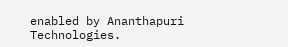enabled by Ananthapuri Technologies.